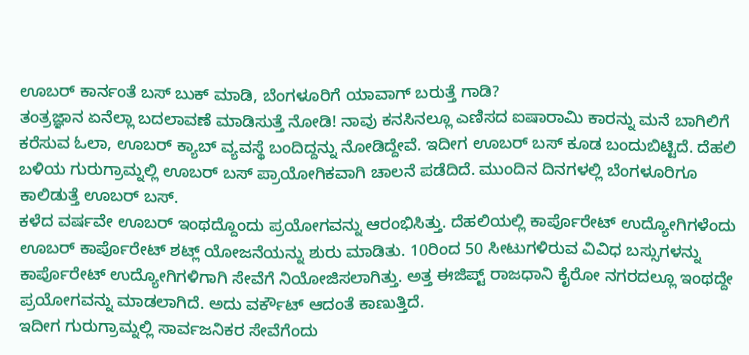ಊಬರ್ ಕಾರ್ನಂತೆ ಬಸ್ ಬುಕ್ ಮಾಡಿ, ಬೆಂಗಳೂರಿಗೆ ಯಾವಾಗ್ ಬರುತ್ತೆ ಗಾಡಿ?
ತಂತ್ರಜ್ಞಾನ ಏನೆಲ್ಲಾ ಬದಲಾವಣೆ ಮಾಡಿಸುತ್ತೆ ನೋಡಿ! ನಾವು ಕನಸಿನಲ್ಲೂ ಎಣಿಸದ ಐಷಾರಾಮಿ ಕಾರನ್ನು ಮನೆ ಬಾಗಿಲಿಗೆ ಕರೆಸುವ ಓಲಾ, ಊಬರ್ ಕ್ಯಾಬ್ ವ್ಯವಸ್ಥೆ ಬಂದಿದ್ದನ್ನು ನೋಡಿದ್ದೇವೆ. ಇದೀಗ ಊಬರ್ ಬಸ್ ಕೂಡ ಬಂದುಬಿಟ್ಟಿದೆ. ದೆಹಲಿ ಬಳಿಯ ಗುರುಗ್ರಾಮ್ನಲ್ಲಿ ಊಬರ್ ಬಸ್ ಪ್ರಾಯೋಗಿಕವಾಗಿ ಚಾಲನೆ ಪಡೆದಿದೆ. ಮುಂದಿನ ದಿನಗಳಲ್ಲಿ ಬೆಂಗಳೂರಿಗೂ ಕಾಲಿಡುತ್ತೆ ಊಬರ್ ಬಸ್.
ಕಳೆದ ವರ್ಷವೇ ಊಬರ್ ಇಂಥದ್ದೊಂದು ಪ್ರಯೋಗವನ್ನು ಆರಂಭಿಸಿತ್ತು. ದೆಹಲಿಯಲ್ಲಿ ಕಾರ್ಪೊರೇಟ್ ಉದ್ಯೋಗಿಗಳೆಂದು ಊಬರ್ ಕಾರ್ಪೊರೇಟ್ ಶಟ್ಲ್ ಯೋಜನೆಯನ್ನು ಶುರು ಮಾಡಿತು. 10ರಿಂದ 50 ಸೀಟುಗಳಿರುವ ವಿವಿಧ ಬಸ್ಸುಗಳನ್ನು ಕಾರ್ಪೊರೇಟ್ ಉದ್ಯೋಗಿಗಳಿಗಾಗಿ ಸೇವೆಗೆ ನಿಯೋಜಿಸಲಾಗಿತ್ತು. ಅತ್ತ ಈಜಿಪ್ಟ್ ರಾಜಧಾನಿ ಕೈರೋ ನಗರದಲ್ಲೂ ಇಂಥದ್ದೇ ಪ್ರಯೋಗವನ್ನು ಮಾಡಲಾಗಿದೆ. ಅದು ವರ್ಕೌಟ್ ಆದಂತೆ ಕಾಣುತ್ತಿದೆ.
ಇದೀಗ ಗುರುಗ್ರಾಮ್ನಲ್ಲಿ ಸಾರ್ವಜನಿಕರ ಸೇವೆಗೆಂದು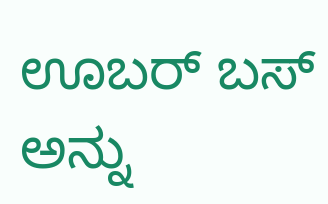ಊಬರ್ ಬಸ್ ಅನ್ನು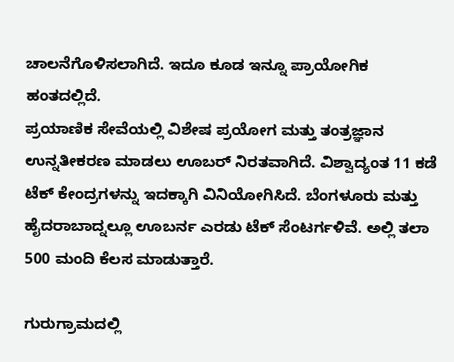ಚಾಲನೆಗೊಳಿಸಲಾಗಿದೆ. ಇದೂ ಕೂಡ ಇನ್ನೂ ಪ್ರಾಯೋಗಿಕ ಹಂತದಲ್ಲಿದೆ.
ಪ್ರಯಾಣಿಕ ಸೇವೆಯಲ್ಲಿ ವಿಶೇಷ ಪ್ರಯೋಗ ಮತ್ತು ತಂತ್ರಜ್ಞಾನ ಉನ್ನತೀಕರಣ ಮಾಡಲು ಊಬರ್ ನಿರತವಾಗಿದೆ. ವಿಶ್ವಾದ್ಯಂತ 11 ಕಡೆ ಟೆಕ್ ಕೇಂದ್ರಗಳನ್ನು ಇದಕ್ಕಾಗಿ ವಿನಿಯೋಗಿಸಿದೆ. ಬೆಂಗಳೂರು ಮತ್ತು ಹೈದರಾಬಾದ್ನಲ್ಲೂ ಊಬರ್ನ ಎರಡು ಟೆಕ್ ಸೆಂಟರ್ಗಳಿವೆ. ಅಲ್ಲಿ ತಲಾ 500 ಮಂದಿ ಕೆಲಸ ಮಾಡುತ್ತಾರೆ.

ಗುರುಗ್ರಾಮದಲ್ಲಿ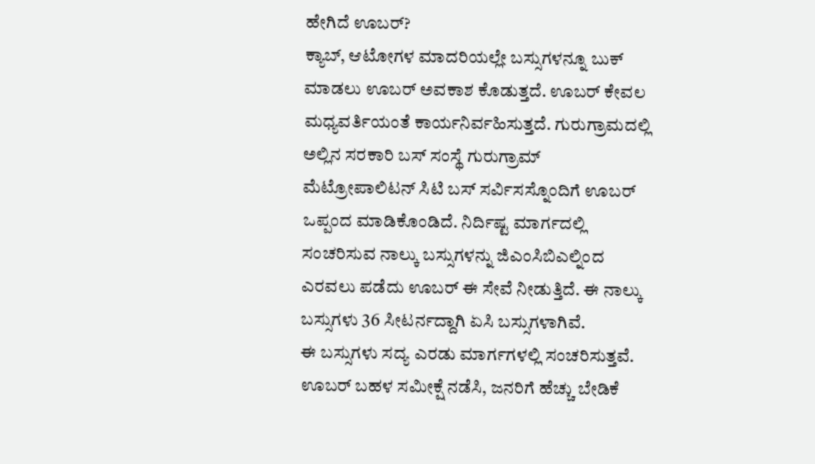ಹೇಗಿದೆ ಊಬರ್?
ಕ್ಯಾಬ್, ಆಟೋಗಳ ಮಾದರಿಯಲ್ಲೇ ಬಸ್ಸುಗಳನ್ನೂ ಬುಕ್ ಮಾಡಲು ಊಬರ್ ಅವಕಾಶ ಕೊಡುತ್ತದೆ. ಊಬರ್ ಕೇವಲ ಮಧ್ಯವರ್ತಿಯಂತೆ ಕಾರ್ಯನಿರ್ವಹಿಸುತ್ತದೆ. ಗುರುಗ್ರಾಮದಲ್ಲಿ ಅಲ್ಲಿನ ಸರಕಾರಿ ಬಸ್ ಸಂಸ್ಥೆ ಗುರುಗ್ರಾಮ್ ಮೆಟ್ರೋಪಾಲಿಟನ್ ಸಿಟಿ ಬಸ್ ಸರ್ವಿಸಸ್ನೊಂದಿಗೆ ಊಬರ್ ಒಪ್ಪಂದ ಮಾಡಿಕೊಂಡಿದೆ. ನಿರ್ದಿಷ್ಟ ಮಾರ್ಗದಲ್ಲಿ ಸಂಚರಿಸುವ ನಾಲ್ಕು ಬಸ್ಸುಗಳನ್ನು ಜಿಎಂಸಿಬಿಎಲ್ನಿಂದ ಎರವಲು ಪಡೆದು ಊಬರ್ ಈ ಸೇವೆ ನೀಡುತ್ತಿದೆ. ಈ ನಾಲ್ಕು ಬಸ್ಸುಗಳು 36 ಸೀಟರ್ನದ್ದಾಗಿ ಏಸಿ ಬಸ್ಸುಗಳಾಗಿವೆ.
ಈ ಬಸ್ಸುಗಳು ಸದ್ಯ ಎರಡು ಮಾರ್ಗಗಳಲ್ಲಿ ಸಂಚರಿಸುತ್ತವೆ. ಊಬರ್ ಬಹಳ ಸಮೀಕ್ಷೆ ನಡೆಸಿ, ಜನರಿಗೆ ಹೆಚ್ಚು ಬೇಡಿಕೆ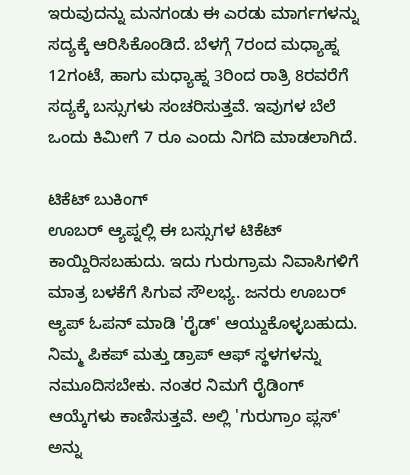ಇರುವುದನ್ನು ಮನಗಂಡು ಈ ಎರಡು ಮಾರ್ಗಗಳನ್ನು ಸದ್ಯಕ್ಕೆ ಆರಿಸಿಕೊಂಡಿದೆ. ಬೆಳಗ್ಗೆ 7ರಂದ ಮಧ್ಯಾಹ್ನ 12ಗಂಟೆ, ಹಾಗು ಮಧ್ಯಾಹ್ನ 3ರಿಂದ ರಾತ್ರಿ 8ರವರೆಗೆ ಸದ್ಯಕ್ಕೆ ಬಸ್ಸುಗಳು ಸಂಚರಿಸುತ್ತವೆ. ಇವುಗಳ ಬೆಲೆ ಒಂದು ಕಿಮೀಗೆ 7 ರೂ ಎಂದು ನಿಗದಿ ಮಾಡಲಾಗಿದೆ.

ಟಿಕೆಟ್ ಬುಕಿಂಗ್
ಊಬರ್ ಆ್ಯಪ್ನಲ್ಲಿ ಈ ಬಸ್ಸುಗಳ ಟಿಕೆಟ್ ಕಾಯ್ದಿರಿಸಬಹುದು. ಇದು ಗುರುಗ್ರಾಮ ನಿವಾಸಿಗಳಿಗೆ ಮಾತ್ರ ಬಳಕೆಗೆ ಸಿಗುವ ಸೌಲಭ್ಯ. ಜನರು ಊಬರ್ ಆ್ಯಪ್ ಓಪನ್ ಮಾಡಿ 'ರೈಡ್' ಆಯ್ದುಕೊಳ್ಳಬಹುದು. ನಿಮ್ಮ ಪಿಕಪ್ ಮತ್ತು ಡ್ರಾಪ್ ಆಫ್ ಸ್ಥಳಗಳನ್ನು ನಮೂದಿಸಬೇಕು. ನಂತರ ನಿಮಗೆ ರೈಡಿಂಗ್ ಆಯ್ಕೆಗಳು ಕಾಣಿಸುತ್ತವೆ. ಅಲ್ಲಿ 'ಗುರುಗ್ರಾಂ ಪ್ಲಸ್' ಅನ್ನು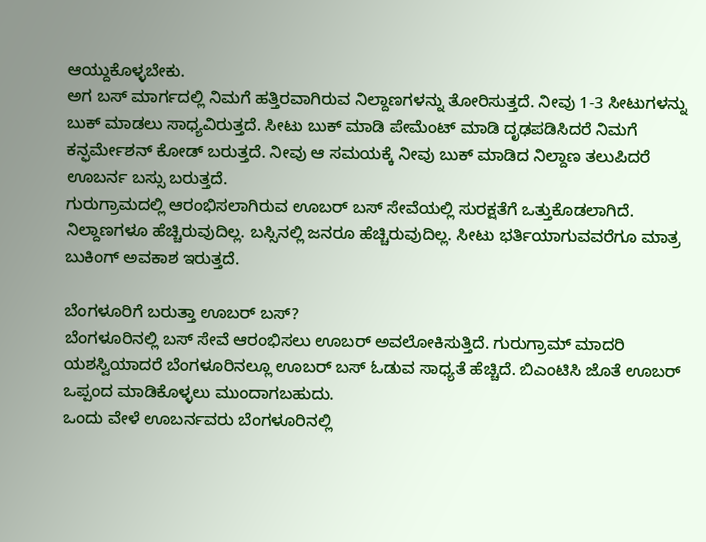ಆಯ್ದುಕೊಳ್ಳಬೇಕು.
ಅಗ ಬಸ್ ಮಾರ್ಗದಲ್ಲಿ ನಿಮಗೆ ಹತ್ತಿರವಾಗಿರುವ ನಿಲ್ದಾಣಗಳನ್ನು ತೋರಿಸುತ್ತದೆ. ನೀವು 1-3 ಸೀಟುಗಳನ್ನು ಬುಕ್ ಮಾಡಲು ಸಾಧ್ಯವಿರುತ್ತದೆ. ಸೀಟು ಬುಕ್ ಮಾಡಿ ಪೇಮೆಂಟ್ ಮಾಡಿ ದೃಢಪಡಿಸಿದರೆ ನಿಮಗೆ ಕನ್ಫರ್ಮೇಶನ್ ಕೋಡ್ ಬರುತ್ತದೆ. ನೀವು ಆ ಸಮಯಕ್ಕೆ ನೀವು ಬುಕ್ ಮಾಡಿದ ನಿಲ್ದಾಣ ತಲುಪಿದರೆ ಊಬರ್ನ ಬಸ್ಸು ಬರುತ್ತದೆ.
ಗುರುಗ್ರಾಮದಲ್ಲಿ ಆರಂಭಿಸಲಾಗಿರುವ ಊಬರ್ ಬಸ್ ಸೇವೆಯಲ್ಲಿ ಸುರಕ್ಷತೆಗೆ ಒತ್ತುಕೊಡಲಾಗಿದೆ. ನಿಲ್ದಾಣಗಳೂ ಹೆಚ್ಚಿರುವುದಿಲ್ಲ. ಬಸ್ಸಿನಲ್ಲಿ ಜನರೂ ಹೆಚ್ಚಿರುವುದಿಲ್ಲ. ಸೀಟು ಭರ್ತಿಯಾಗುವವರೆಗೂ ಮಾತ್ರ ಬುಕಿಂಗ್ ಅವಕಾಶ ಇರುತ್ತದೆ.

ಬೆಂಗಳೂರಿಗೆ ಬರುತ್ತಾ ಊಬರ್ ಬಸ್?
ಬೆಂಗಳೂರಿನಲ್ಲಿ ಬಸ್ ಸೇವೆ ಆರಂಭಿಸಲು ಊಬರ್ ಅವಲೋಕಿಸುತ್ತಿದೆ. ಗುರುಗ್ರಾಮ್ ಮಾದರಿ ಯಶಸ್ವಿಯಾದರೆ ಬೆಂಗಳೂರಿನಲ್ಲೂ ಊಬರ್ ಬಸ್ ಓಡುವ ಸಾಧ್ಯತೆ ಹೆಚ್ಚಿದೆ. ಬಿಎಂಟಿಸಿ ಜೊತೆ ಊಬರ್ ಒಪ್ಪಂದ ಮಾಡಿಕೊಳ್ಳಲು ಮುಂದಾಗಬಹುದು.
ಒಂದು ವೇಳೆ ಊಬರ್ನವರು ಬೆಂಗಳೂರಿನಲ್ಲಿ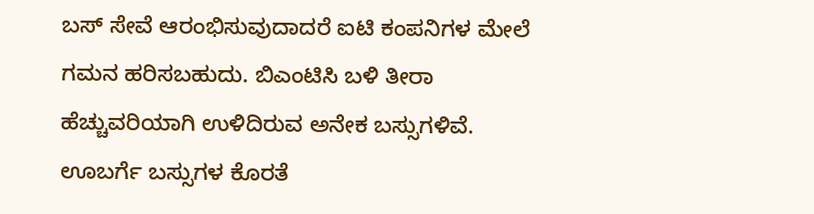ಬಸ್ ಸೇವೆ ಆರಂಭಿಸುವುದಾದರೆ ಐಟಿ ಕಂಪನಿಗಳ ಮೇಲೆ ಗಮನ ಹರಿಸಬಹುದು. ಬಿಎಂಟಿಸಿ ಬಳಿ ತೀರಾ ಹೆಚ್ಚುವರಿಯಾಗಿ ಉಳಿದಿರುವ ಅನೇಕ ಬಸ್ಸುಗಳಿವೆ. ಊಬರ್ಗೆ ಬಸ್ಸುಗಳ ಕೊರತೆ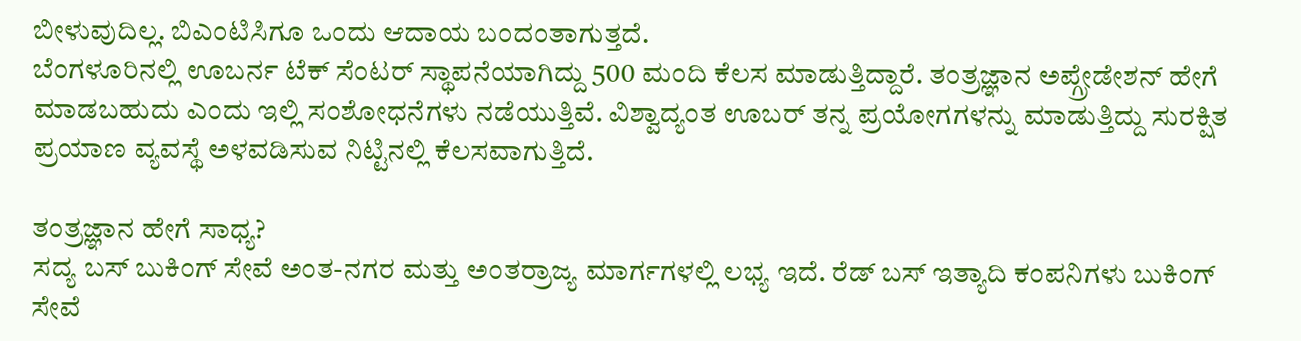ಬೀಳುವುದಿಲ್ಲ. ಬಿಎಂಟಿಸಿಗೂ ಒಂದು ಆದಾಯ ಬಂದಂತಾಗುತ್ತದೆ.
ಬೆಂಗಳೂರಿನಲ್ಲಿ ಊಬರ್ನ ಟೆಕ್ ಸೆಂಟರ್ ಸ್ಥಾಪನೆಯಾಗಿದ್ದು 500 ಮಂದಿ ಕೆಲಸ ಮಾಡುತ್ತಿದ್ದಾರೆ. ತಂತ್ರಜ್ಞಾನ ಅಪ್ಗ್ರೇಡೇಶನ್ ಹೇಗೆ ಮಾಡಬಹುದು ಎಂದು ಇಲ್ಲಿ ಸಂಶೋಧನೆಗಳು ನಡೆಯುತ್ತಿವೆ. ವಿಶ್ವಾದ್ಯಂತ ಊಬರ್ ತನ್ನ ಪ್ರಯೋಗಗಳನ್ನು ಮಾಡುತ್ತಿದ್ದು ಸುರಕ್ಷಿತ ಪ್ರಯಾಣ ವ್ಯವಸ್ಥೆ ಅಳವಡಿಸುವ ನಿಟ್ಟಿನಲ್ಲಿ ಕೆಲಸವಾಗುತ್ತಿದೆ.

ತಂತ್ರಜ್ಞಾನ ಹೇಗೆ ಸಾಧ್ಯ?
ಸದ್ಯ ಬಸ್ ಬುಕಿಂಗ್ ಸೇವೆ ಅಂತ-ನಗರ ಮತ್ತು ಅಂತರ್ರಾಜ್ಯ ಮಾರ್ಗಗಳಲ್ಲಿ ಲಭ್ಯ ಇದೆ. ರೆಡ್ ಬಸ್ ಇತ್ಯಾದಿ ಕಂಪನಿಗಳು ಬುಕಿಂಗ್ ಸೇವೆ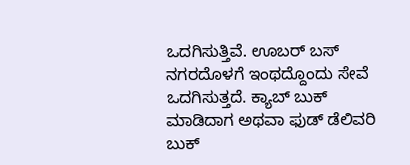ಒದಗಿಸುತ್ತಿವೆ. ಊಬರ್ ಬಸ್ ನಗರದೊಳಗೆ ಇಂಥದ್ದೊಂದು ಸೇವೆ ಒದಗಿಸುತ್ತದೆ. ಕ್ಯಾಬ್ ಬುಕ್ ಮಾಡಿದಾಗ ಅಥವಾ ಫುಡ್ ಡೆಲಿವರಿ ಬುಕ್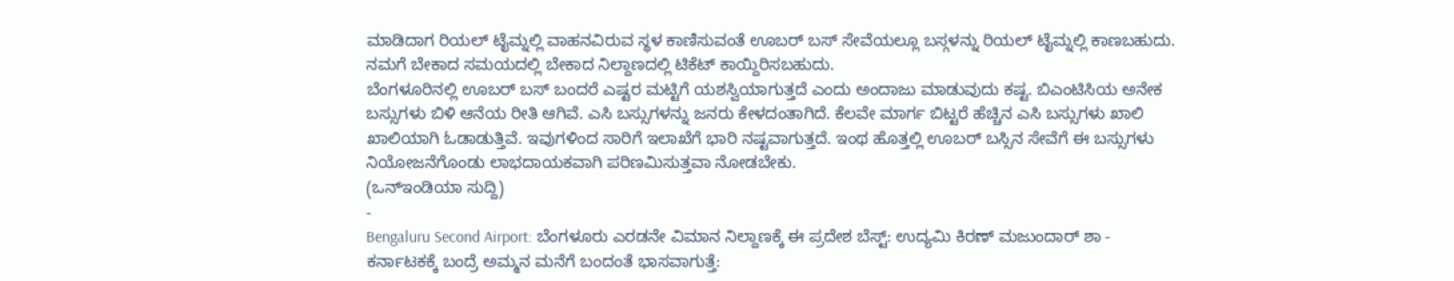ಮಾಡಿದಾಗ ರಿಯಲ್ ಟೈಮ್ನಲ್ಲಿ ವಾಹನವಿರುವ ಸ್ಥಳ ಕಾಣಿಸುವಂತೆ ಊಬರ್ ಬಸ್ ಸೇವೆಯಲ್ಲೂ ಬಸ್ಗಳನ್ನು ರಿಯಲ್ ಟೈಮ್ನಲ್ಲಿ ಕಾಣಬಹುದು. ನಮಗೆ ಬೇಕಾದ ಸಮಯದಲ್ಲಿ ಬೇಕಾದ ನಿಲ್ದಾಣದಲ್ಲಿ ಟಿಕೆಟ್ ಕಾಯ್ದಿರಿಸಬಹುದು.
ಬೆಂಗಳೂರಿನಲ್ಲಿ ಊಬರ್ ಬಸ್ ಬಂದರೆ ಎಷ್ಟರ ಮಟ್ಟಿಗೆ ಯಶಸ್ವಿಯಾಗುತ್ತದೆ ಎಂದು ಅಂದಾಜು ಮಾಡುವುದು ಕಷ್ಟ. ಬಿಎಂಟಿಸಿಯ ಅನೇಕ ಬಸ್ಸುಗಳು ಬಿಳಿ ಆನೆಯ ರೀತಿ ಆಗಿವೆ. ಎಸಿ ಬಸ್ಸುಗಳನ್ನು ಜನರು ಕೇಳದಂತಾಗಿದೆ. ಕೆಲವೇ ಮಾರ್ಗ ಬಿಟ್ಟರೆ ಹೆಚ್ಚಿನ ಎಸಿ ಬಸ್ಸುಗಳು ಖಾಲಿ ಖಾಲಿಯಾಗಿ ಓಡಾಡುತ್ತಿವೆ. ಇವುಗಳಿಂದ ಸಾರಿಗೆ ಇಲಾಖೆಗೆ ಭಾರಿ ನಷ್ಟವಾಗುತ್ತದೆ. ಇಂಥ ಹೊತ್ತಲ್ಲಿ ಊಬರ್ ಬಸ್ಸಿನ ಸೇವೆಗೆ ಈ ಬಸ್ಸುಗಳು ನಿಯೋಜನೆಗೊಂಡು ಲಾಭದಾಯಕವಾಗಿ ಪರಿಣಮಿಸುತ್ತವಾ ನೋಡಬೇಕು.
(ಒನ್ಇಂಡಿಯಾ ಸುದ್ದಿ)
-
Bengaluru Second Airport: ಬೆಂಗಳೂರು ಎರಡನೇ ವಿಮಾನ ನಿಲ್ದಾಣಕ್ಕೆ ಈ ಪ್ರದೇಶ ಬೆಸ್ಟ್: ಉದ್ಯಮಿ ಕಿರಣ್ ಮಜುಂದಾರ್ ಶಾ -
ಕರ್ನಾಟಕಕ್ಕೆ ಬಂದ್ರೆ ಅಮ್ಮನ ಮನೆಗೆ ಬಂದಂತೆ ಭಾಸವಾಗುತ್ತೆ: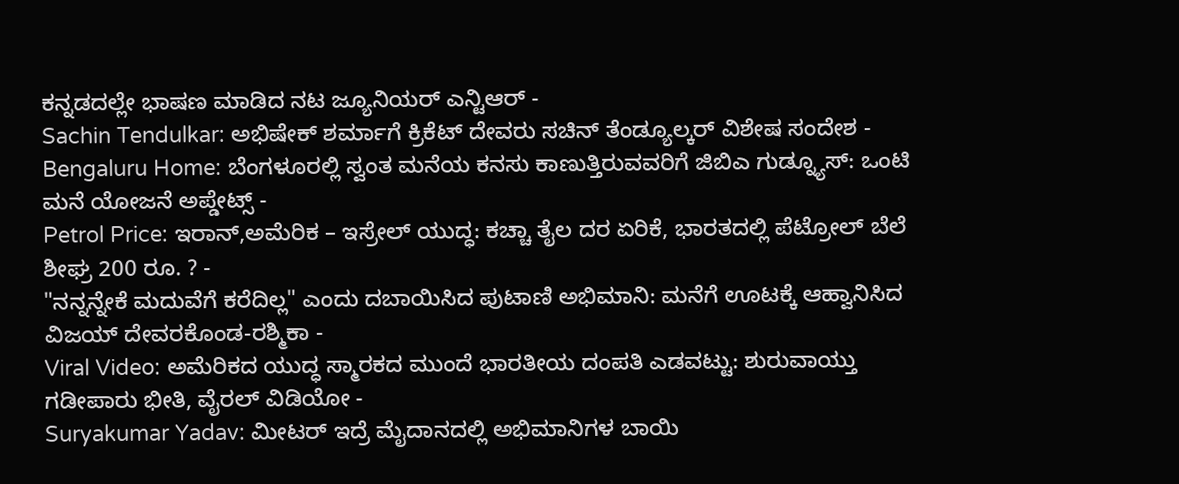ಕನ್ನಡದಲ್ಲೇ ಭಾಷಣ ಮಾಡಿದ ನಟ ಜ್ಯೂನಿಯರ್ ಎನ್ಟಿಆರ್ -
Sachin Tendulkar: ಅಭಿಷೇಕ್ ಶರ್ಮಾಗೆ ಕ್ರಿಕೆಟ್ ದೇವರು ಸಚಿನ್ ತೆಂಡ್ಯೂಲ್ಕರ್ ವಿಶೇಷ ಸಂದೇಶ -
Bengaluru Home: ಬೆಂಗಳೂರಲ್ಲಿ ಸ್ವಂತ ಮನೆಯ ಕನಸು ಕಾಣುತ್ತಿರುವವರಿಗೆ ಜಿಬಿಎ ಗುಡ್ನ್ಯೂಸ್: ಒಂಟಿ ಮನೆ ಯೋಜನೆ ಅಪ್ಡೇಟ್ಸ್ -
Petrol Price: ಇರಾನ್,ಅಮೆರಿಕ – ಇಸ್ರೇಲ್ ಯುದ್ಧ: ಕಚ್ಚಾ ತೈಲ ದರ ಏರಿಕೆ, ಭಾರತದಲ್ಲಿ ಪೆಟ್ರೋಲ್ ಬೆಲೆ ಶೀಘ್ರ 200 ರೂ. ? -
"ನನ್ನನ್ನೇಕೆ ಮದುವೆಗೆ ಕರೆದಿಲ್ಲ" ಎಂದು ದಬಾಯಿಸಿದ ಪುಟಾಣಿ ಅಭಿಮಾನಿ: ಮನೆಗೆ ಊಟಕ್ಕೆ ಆಹ್ವಾನಿಸಿದ ವಿಜಯ್ ದೇವರಕೊಂಡ-ರಶ್ಮಿಕಾ -
Viral Video: ಅಮೆರಿಕದ ಯುದ್ಧ ಸ್ಮಾರಕದ ಮುಂದೆ ಭಾರತೀಯ ದಂಪತಿ ಎಡವಟ್ಟು: ಶುರುವಾಯ್ತು ಗಡೀಪಾರು ಭೀತಿ, ವೈರಲ್ ವಿಡಿಯೋ -
Suryakumar Yadav: ಮೀಟರ್ ಇದ್ರೆ ಮೈದಾನದಲ್ಲಿ ಅಭಿಮಾನಿಗಳ ಬಾಯಿ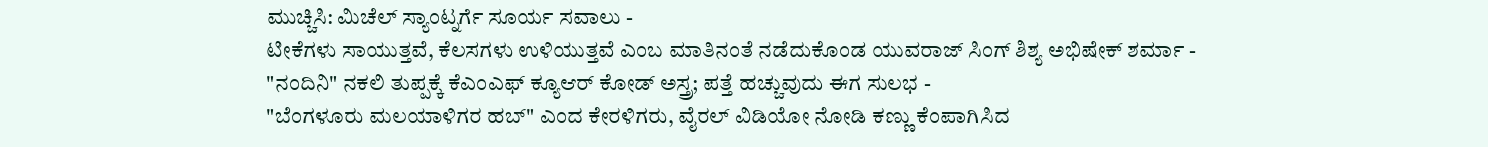ಮುಚ್ಚಿಸಿ: ಮಿಚೆಲ್ ಸ್ಯಾಂಟ್ನರ್ಗೆ ಸೂರ್ಯ ಸವಾಲು -
ಟೀಕೆಗಳು ಸಾಯುತ್ತವೆ, ಕೆಲಸಗಳು ಉಳಿಯುತ್ತವೆ ಎಂಬ ಮಾತಿನಂತೆ ನಡೆದುಕೊಂಡ ಯುವರಾಜ್ ಸಿಂಗ್ ಶಿಶ್ಯ ಅಭಿಷೇಕ್ ಶರ್ಮಾ -
"ನಂದಿನಿ" ನಕಲಿ ತುಪ್ಪಕ್ಕೆ ಕೆಎಂಎಫ್ ಕ್ಯೂಆರ್ ಕೋಡ್ ಅಸ್ತ್ರ; ಪತ್ತೆ ಹಚ್ಚುವುದು ಈಗ ಸುಲಭ -
"ಬೆಂಗಳೂರು ಮಲಯಾಳಿಗರ ಹಬ್" ಎಂದ ಕೇರಳಿಗರು, ವೈರಲ್ ವಿಡಿಯೋ ನೋಡಿ ಕಣ್ಣು ಕೆಂಪಾಗಿಸಿದ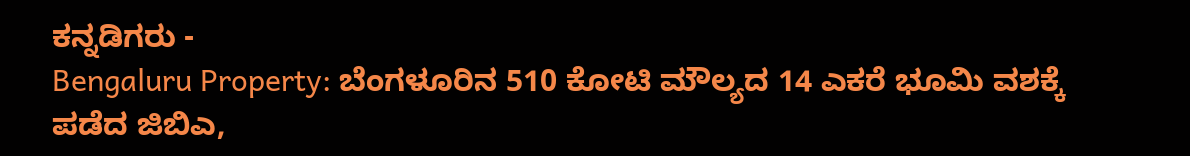ಕನ್ನಡಿಗರು -
Bengaluru Property: ಬೆಂಗಳೂರಿನ 510 ಕೋಟಿ ಮೌಲ್ಯದ 14 ಎಕರೆ ಭೂಮಿ ವಶಕ್ಕೆ ಪಡೆದ ಜಿಬಿಎ,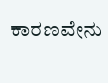ಕಾರಣವೇನು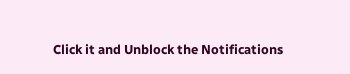Click it and Unblock the Notifications